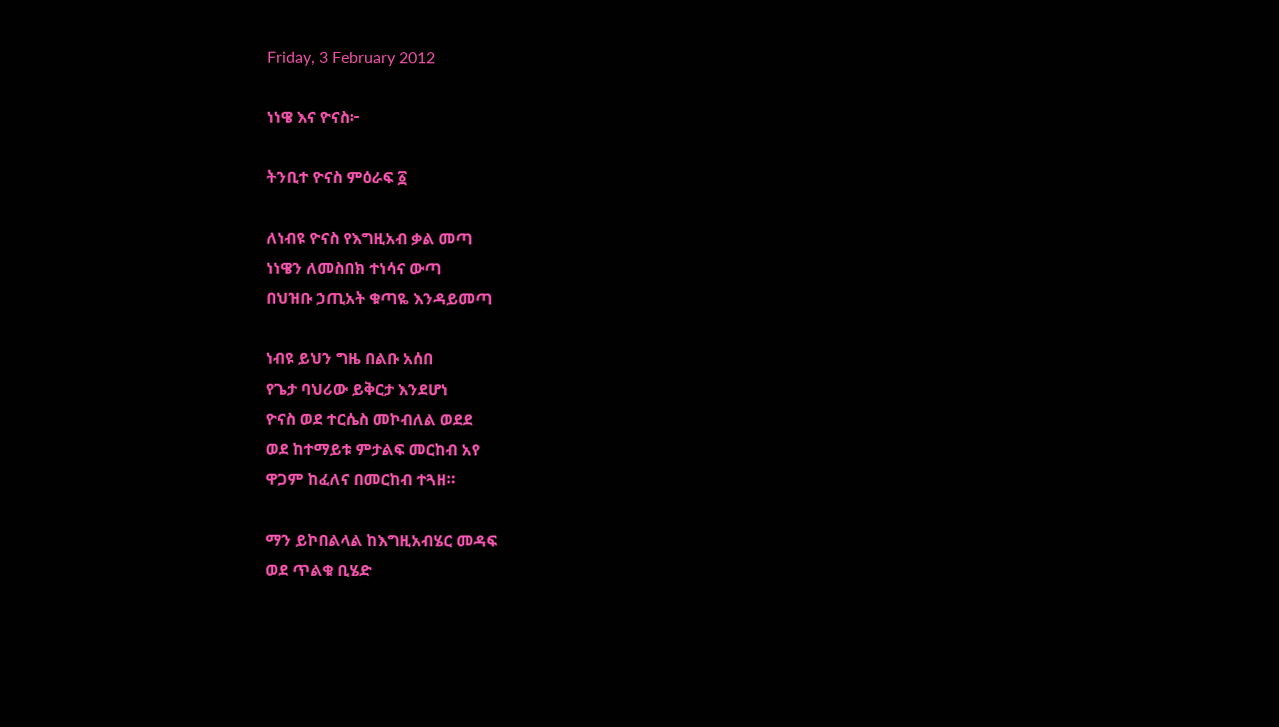Friday, 3 February 2012

ነነዌ እና ዮናስ፦

ትንቢተ ዮናስ ምዕራፍ ፩

ለነብዩ ዮናስ የእግዚአብ ቃል መጣ
ነነዌን ለመስበክ ተነሳና ውጣ
በህዝቡ ኃጢአት ቁጣዬ እንዳይመጣ

ነብዩ ይህን ግዜ በልቡ አሰበ
የጌታ ባህሪው ይቅርታ እንደሆነ
ዮናስ ወደ ተርሴስ መኮብለል ወደደ
ወደ ከተማይቱ ምታልፍ መርከብ አየ
ዋጋም ከፈለና በመርከብ ተጓዘ።

ማን ይኮበልላል ከእግዚአብሄር መዳፍ
ወደ ጥልቁ ቢሄድ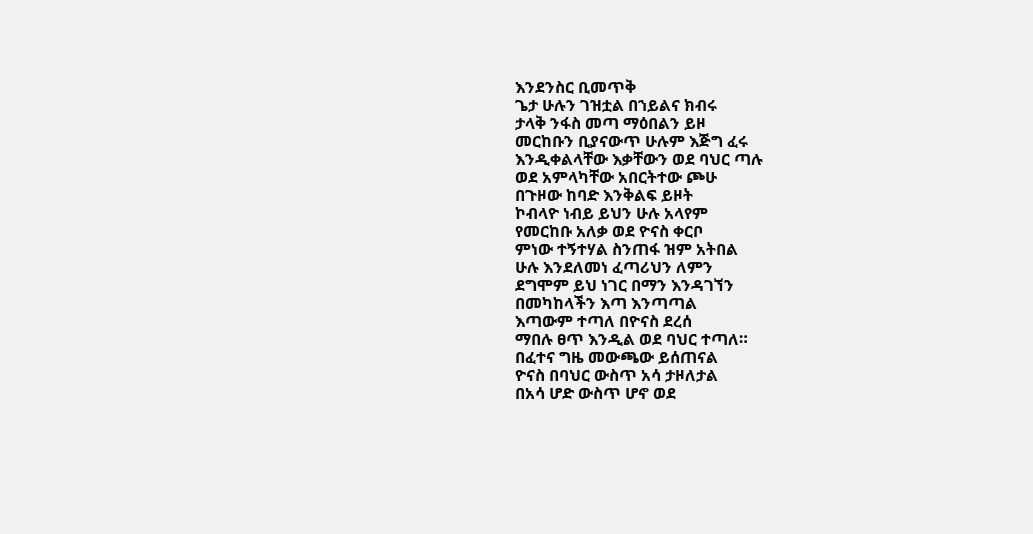እንደንስር ቢመጥቅ
ጌታ ሁሉን ገዝቷል በኀይልና ክብሩ
ታላቅ ንፋስ መጣ ማዕበልን ይዞ
መርከቡን ቢያናውጥ ሁሉም እጅግ ፈሩ
እንዲቀልላቸው እቃቸውን ወደ ባህር ጣሉ
ወደ አምላካቸው አበርትተው ጮሁ
በጉዞው ከባድ እንቅልፍ ይዞት
ኮብላዮ ነብይ ይህን ሁሉ አላየም
የመርከቡ አለቃ ወደ ዮናስ ቀርቦ
ምነው ተኝተሃል ስንጠፋ ዝም አትበል
ሁሉ እንደለመነ ፈጣሪህን ለምን
ደግሞም ይህ ነገር በማን እንዳገኘን
በመካከላችን እጣ እንጣጣል
እጣውም ተጣለ በዮናስ ደረሰ
ማበሉ ፀጥ እንዲል ወደ ባህር ተጣለ።
በፈተና ግዜ መውጫው ይሰጠናል
ዮናስ በባህር ውስጥ አሳ ታዞለታል
በአሳ ሆድ ውስጥ ሆኖ ወደ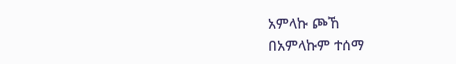አምላኩ ጮኸ
በአምላኩም ተሰማ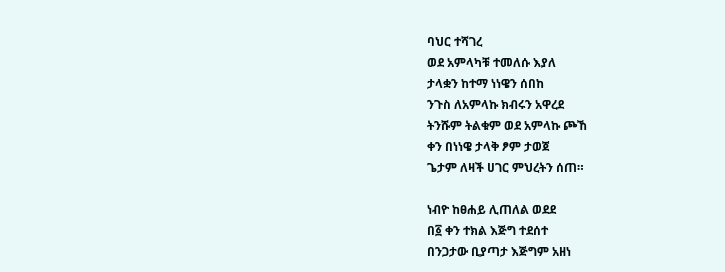ባህር ተሻገረ
ወደ አምላካቹ ተመለሱ እያለ
ታላቋን ከተማ ነነዌን ሰበከ
ንጉስ ለአምላኩ ክብሩን አዋረደ
ትንሹም ትልቁም ወደ አምላኩ ጮኸ
ቀን በነነዌ ታላቅ ፆም ታወጀ
ጌታም ለዛች ሀገር ምህረትን ሰጠ።

ነብዮ ከፀሐይ ሊጠለል ወደደ
በ፩ ቀን ተክል እጅግ ተደሰተ
በንጋታው ቢያጣታ እጅግም አዘነ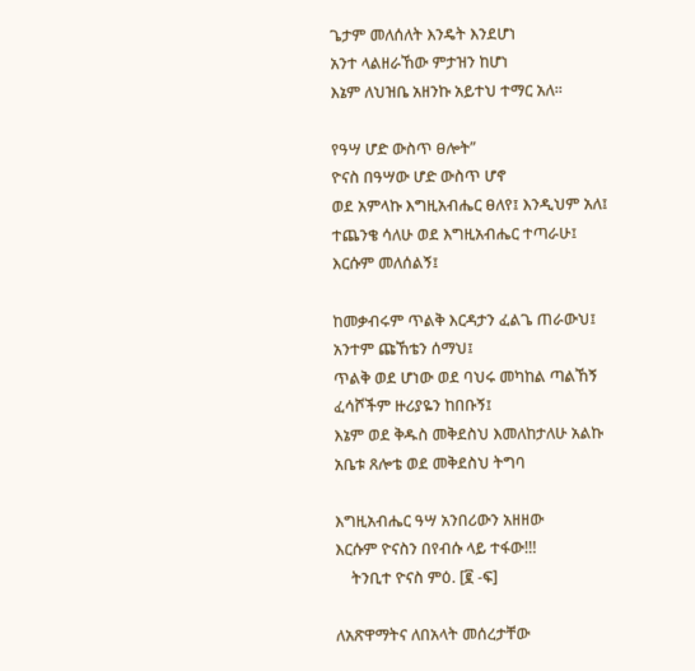ጌታም መለሰለት እንዴት እንደሆነ
አንተ ላልዘራኸው ምታዝን ከሆነ
እኔም ለህዝቤ አዘንኩ አይተህ ተማር አለ።

የዓሣ ሆድ ውስጥ ፀሎት”
ዮናስ በዓሣው ሆድ ውስጥ ሆኖ
ወደ አምላኩ እግዚአብሔር ፀለየ፤ እንዲህም አለ፤
ተጨንቄ ሳለሁ ወደ እግዚአብሔር ተጣራሁ፤
እርሱም መለሰልኝ፤

ከመቃብሩም ጥልቅ እርዳታን ፈልጌ ጠራውህ፤
አንተም ጩኸቴን ሰማህ፤
ጥልቅ ወደ ሆነው ወደ ባህሩ መካከል ጣልኸኝ
ፈሳሾችም ዙሪያዬን ከበቡኝ፤
እኔም ወደ ቅዱስ መቅደስህ እመለከታለሁ አልኩ
አቤቱ ጸሎቴ ወደ መቅደስህ ትግባ

እግዚአብሔር ዓሣ አንበሪውን አዘዘው
እርሱም ዮናስን በየብሱ ላይ ተፋው!!!
    ትንቢተ ዮናስ ምዕ. [፪ -ፍ]

ለአጽዋማትና ለበአላት መሰረታቸው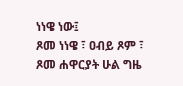ነነዌ ነው፤
ጾመ ነነዌ ፣ ዐብይ ጾም ፣ ጾመ ሐዋርያት ሁል ግዜ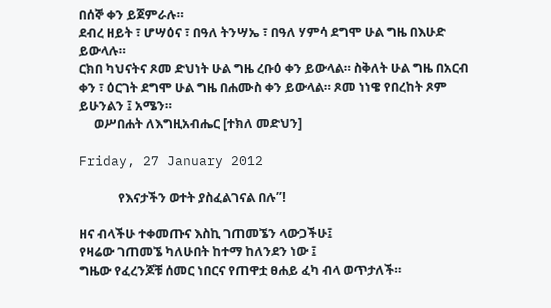በሰኞ ቀን ይጀምራሉ።
ደብረ ዘይት ፣ ሆሣዕና ፣ በዓለ ትንሣኤ ፣ በዓለ ሃምሳ ደግሞ ሁል ግዜ በእሁድ ይውላሉ።
ርክበ ካህናትና ጾመ ድህነት ሁል ግዜ ረቡዕ ቀን ይውላል። ስቅለት ሁል ግዜ በአርብ ቀን ፣ ዕርገት ደግሞ ሁል ግዜ በሐሙስ ቀን ይውላል። ጾመ ነነዌ የበረከት ጾም ይሁንልን ፤ አሜን።
     ወሥበሐት ለእግዚአብሔር [ተክለ መድህን]

Friday, 27 January 2012

             የእናታችን ወተት ያስፈልገናል በሉ”!

ዘና ብላችሁ ተቀመጡና እስኪ ገጠመኜን ላውጋችሁ፤
የዛሬው ገጠመኜ ካለሁበት ከተማ ከለንደን ነው ፤
ግዜው የፈረንጆቹ ሰመር ነበርና የጠዋቷ ፀሐይ ፈካ ብላ ወጥታለች።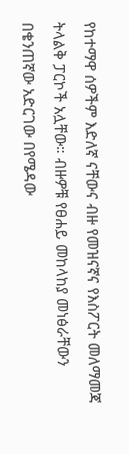የከተማዋ ሰዎችም እድለኛ ናቸውና ብዙ የመዝናኛና የእስፖርት መለማመጃ ትላልቅ ፓርኮች አሏቸው። ብዙዎቹ የፀሐይ መከላከያ መነፅራቸውን በቄንጠኛው አድርገው በየሜዳው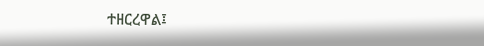ተዘርረዋል፤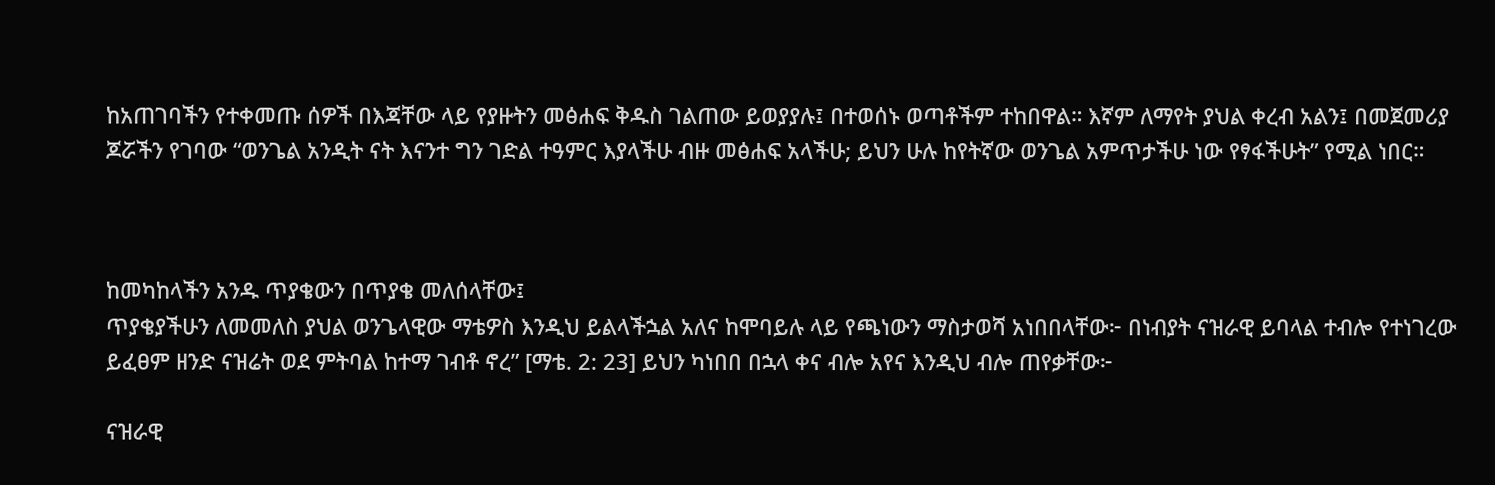ከአጠገባችን የተቀመጡ ሰዎች በእጃቸው ላይ የያዙትን መፅሐፍ ቅዱስ ገልጠው ይወያያሉ፤ በተወሰኑ ወጣቶችም ተከበዋል። እኛም ለማየት ያህል ቀረብ አልን፤ በመጀመሪያ ጆሯችን የገባው “ወንጌል አንዲት ናት እናንተ ግን ገድል ተዓምር እያላችሁ ብዙ መፅሐፍ አላችሁ; ይህን ሁሉ ከየትኛው ወንጌል አምጥታችሁ ነው የፃፋችሁት” የሚል ነበር።



ከመካከላችን አንዱ ጥያቄውን በጥያቄ መለሰላቸው፤
ጥያቄያችሁን ለመመለስ ያህል ወንጌላዊው ማቴዎስ እንዲህ ይልላችኋል አለና ከሞባይሉ ላይ የጫነውን ማስታወሻ አነበበላቸው፦ በነብያት ናዝራዊ ይባላል ተብሎ የተነገረው ይፈፀም ዘንድ ናዝሬት ወደ ምትባል ከተማ ገብቶ ኖረ” [ማቴ. 2: 23] ይህን ካነበበ በኋላ ቀና ብሎ አየና እንዲህ ብሎ ጠየቃቸው፦

ናዝራዊ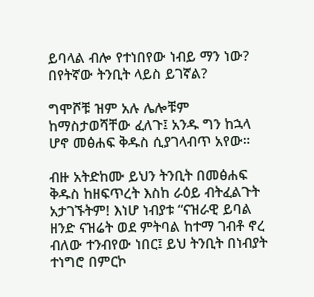ይባላል ብሎ የተነበየው ነብይ ማን ነው? በየትኛው ትንቢት ላይስ ይገኛል?

ግሞሾቹ ዝም አሉ ሌሎቹም ከማስታወሻቸው ፈለጉ፤ አንዱ ግን ከኋላ ሆኖ መፅሐፍ ቅዱስ ሲያገላብጥ አየው።

ብዙ አትድከሙ ይህን ትንቢት በመፅሐፍ ቅዱስ ከዘፍጥረት እስከ ራዕይ ብትፈልጉት አታገኙትም! እነሆ ነብያቱ “ናዝራዊ ይባል ዘንድ ናዝሬት ወደ ምትባል ከተማ ገብቶ ኖረ ብለው ተንብየው ነበር፤ ይህ ትንቢት በነብያት ተነግሮ በምርኮ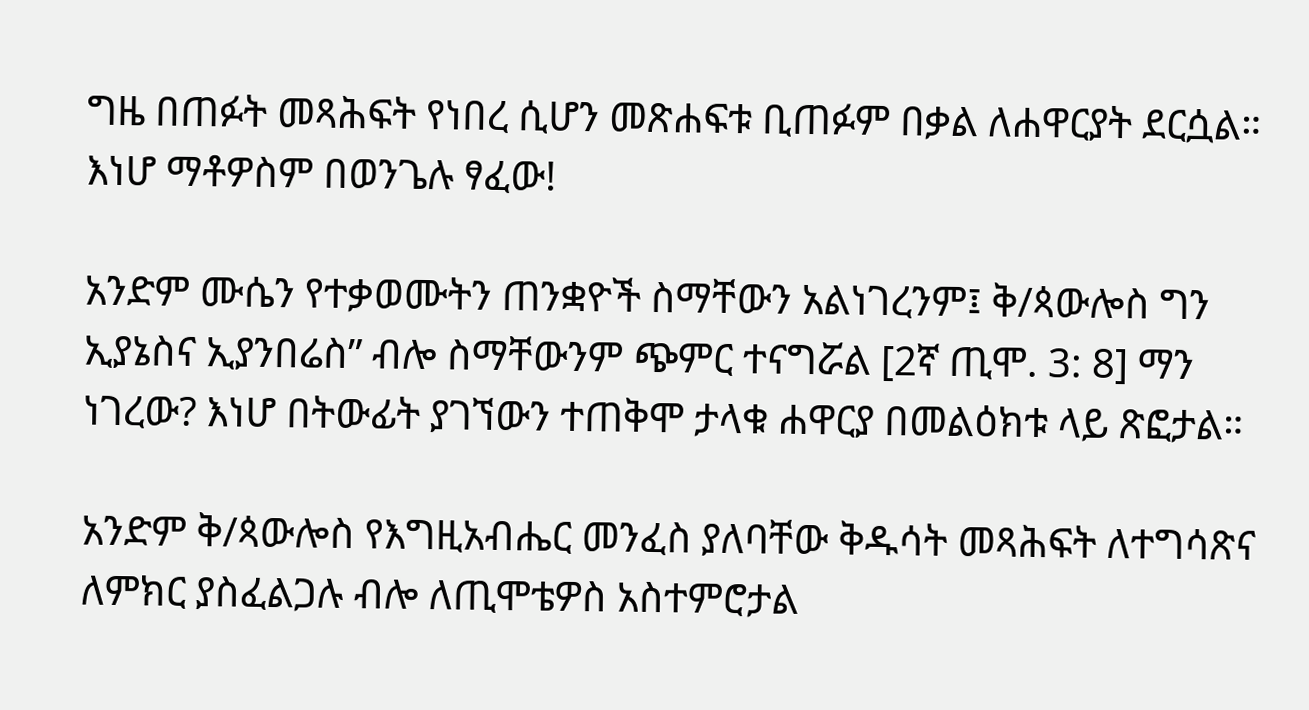ግዜ በጠፉት መጻሕፍት የነበረ ሲሆን መጽሐፍቱ ቢጠፉም በቃል ለሐዋርያት ደርሷል። እነሆ ማቶዎስም በወንጌሉ ፃፈው!

አንድም ሙሴን የተቃወሙትን ጠንቋዮች ስማቸውን አልነገረንም፤ ቅ/ጳውሎስ ግን ኢያኔስና ኢያንበሬስ” ብሎ ስማቸውንም ጭምር ተናግሯል [2ኛ ጢሞ. 3: 8] ማን ነገረው? እነሆ በትውፊት ያገኘውን ተጠቅሞ ታላቁ ሐዋርያ በመልዕክቱ ላይ ጽፎታል።

አንድም ቅ/ጳውሎስ የእግዚአብሔር መንፈስ ያለባቸው ቅዱሳት መጻሕፍት ለተግሳጽና ለምክር ያስፈልጋሉ ብሎ ለጢሞቴዎስ አስተምሮታል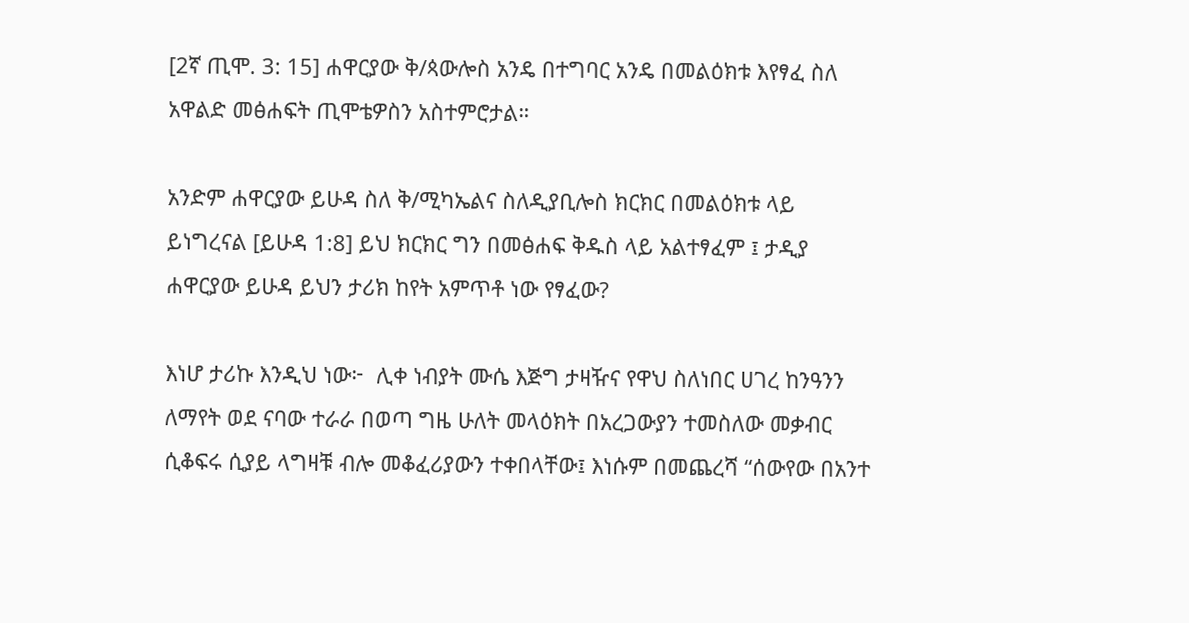[2ኛ ጢሞ. 3: 15] ሐዋርያው ቅ/ጳውሎስ አንዴ በተግባር አንዴ በመልዕክቱ እየፃፈ ስለ አዋልድ መፅሐፍት ጢሞቴዎስን አስተምሮታል።

አንድም ሐዋርያው ይሁዳ ስለ ቅ/ሚካኤልና ስለዲያቢሎስ ክርክር በመልዕክቱ ላይ ይነግረናል [ይሁዳ 1:8] ይህ ክርክር ግን በመፅሐፍ ቅዱስ ላይ አልተፃፈም ፤ ታዲያ ሐዋርያው ይሁዳ ይህን ታሪክ ከየት አምጥቶ ነው የፃፈው?

እነሆ ታሪኩ እንዲህ ነው፦  ሊቀ ነብያት ሙሴ እጅግ ታዛዥና የዋህ ስለነበር ሀገረ ከንዓንን ለማየት ወደ ናባው ተራራ በወጣ ግዜ ሁለት መላዕክት በአረጋውያን ተመስለው መቃብር ሲቆፍሩ ሲያይ ላግዛቹ ብሎ መቆፈሪያውን ተቀበላቸው፤ እነሱም በመጨረሻ “ሰውየው በአንተ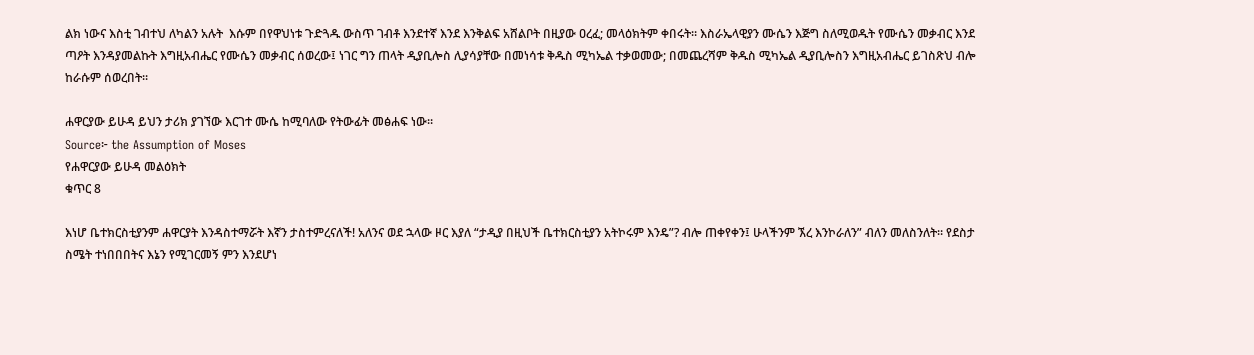ልክ ነውና እስቲ ገብተህ ለካልን አሉት  እሱም በየዋህነቱ ጉድጓዱ ውስጥ ገብቶ እንደተኛ እንደ እንቅልፍ አሸልቦት በዚያው ዐረፈ; መላዕክትም ቀበሩት። እስራኤላዊያን ሙሴን እጅግ ስለሚወዱት የሙሴን መቃብር እንደ ጣዖት እንዳያመልኩት እግዚአብሔር የሙሴን መቃብር ሰወረው፤ ነገር ግን ጠላት ዲያቢሎስ ሊያሳያቸው በመነሳቱ ቅዱስ ሚካኤል ተቃወመው; በመጨረሻም ቅዱስ ሚካኤል ዲያቢሎስን እግዚአብሔር ይገስጽህ ብሎ ከራሱም ሰወረበት።

ሐዋርያው ይሁዳ ይህን ታሪክ ያገኘው እርገተ ሙሴ ከሚባለው የትውፊት መፅሐፍ ነው።
Source፦ the Assumption of Moses
የሐዋርያው ይሁዳ መልዕክት
ቁጥር 8

እነሆ ቤተክርስቲያንም ሐዋርያት እንዳስተማሯት እኛን ታስተምረናለች! አለንና ወደ ኋላው ዞር እያለ “ታዲያ በዚህች ቤተክርስቲያን አትኮሩም እንዴ”? ብሎ ጠቀየቀን፤ ሁላችንም ኧረ እንኮራለን” ብለን መለስንለት። የደስታ ስሜት ተነበበበትና እኔን የሚገርመኝ ምን እንደሆነ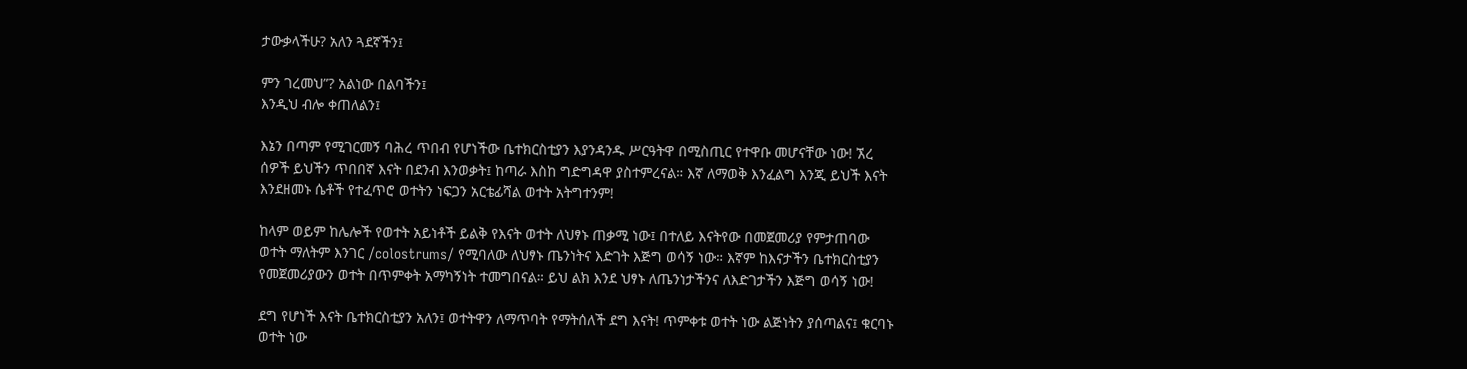ታውቃላችሁ? አለን ጓደኛችን፤

ምን ገረመህ”? አልነው በልባችን፤
እንዲህ ብሎ ቀጠለልን፤

እኔን በጣም የሚገርመኝ ባሕረ ጥበብ የሆነችው ቤተክርስቲያን እያንዳንዱ ሥርዓትዋ በሚስጢር የተዋቡ መሆናቸው ነው! ኧረ ሰዎች ይህችን ጥበበኛ እናት በደንብ እንወቃት፤ ከጣራ እስከ ግድግዳዋ ያስተምረናል። እኛ ለማወቅ እንፈልግ እንጂ ይህች እናት እንደዘመኑ ሴቶች የተፈጥሮ ወተትን ነፍጋን አርቴፊሻል ወተት አትግተንም!

ከላም ወይም ከሌሎች የወተት አይነቶች ይልቅ የእናት ወተት ለህፃኑ ጠቃሚ ነው፤ በተለይ እናትየው በመጀመሪያ የምታጠባው ወተት ማለትም እንገር /colostrums/ የሚባለው ለህፃኑ ጤንነትና እድገት እጅግ ወሳኝ ነው። እኛም ከእናታችን ቤተክርስቲያን የመጀመሪያውን ወተት በጥምቀት አማካኝነት ተመግበናል። ይህ ልክ እንደ ህፃኑ ለጤንነታችንና ለእድገታችን እጅግ ወሳኝ ነው!

ደግ የሆነች እናት ቤተክርስቲያን አለን፤ ወተትዋን ለማጥባት የማትሰለች ደግ እናት! ጥምቀቱ ወተት ነው ልጅነትን ያሰጣልና፤ ቁርባኑ ወተት ነው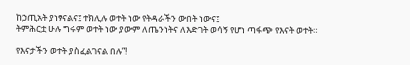ከኃጢአት ያነፃናልና፤ ተክሊሉ ወተት ነው የትዳራችን ውበት ነውና፤
ትምሕርቷ ሁሉ ግሩም ወተት ነው ያውም ለጤንነትና ለእድገት ወሳኝ የሆነ ጣፋጭ የእናት ወተት።

የእናታችን ወተት ያስፈልገናል በሉ”!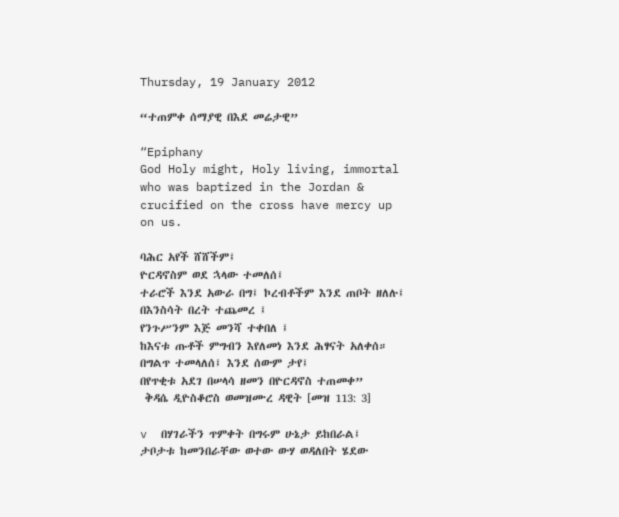Thursday, 19 January 2012

“ተጠምቀ ሰማያዊ በእደ መሬታዊ”

“Epiphany
God Holy might, Holy living, immortal who was baptized in the Jordan & crucified on the cross have mercy up on us.

ባሕር አየች ሸሸችም፤
ዮርዳኖስም ወደ ኋላው ተመለሰ፤
ተራሮች እንደ አውራ በግ፤ ኮረብቶችም እንደ ጠቦት ዘለሉ፤
በእንስሳት በረት ተጨመረ ፤
የንጉሥንም እጅ መንሻ ተቀበለ ፤
ከእናቱ ጡቶች ምግብን እየለመነ እንደ ሕፃናት አለቀሰ።
በግልጥ ተመላለሰ፤ እንደ ሰውም ታየ፤
በየጥቂቱ አደገ በሠላሳ ዘመን በዮርዳኖስ ተጠመቀ”
 ቅዳሴ ዲዮስቆሮስ ወመዝሙረ ዳዊት [መዝ 113: 3]

v  በሃገራችን ጥምቀት በግሩም ሁኔታ ይከበራል፤
ታቦታቱ ከመንበራቸው ወተው ውሃ ወዳለበት ሄደው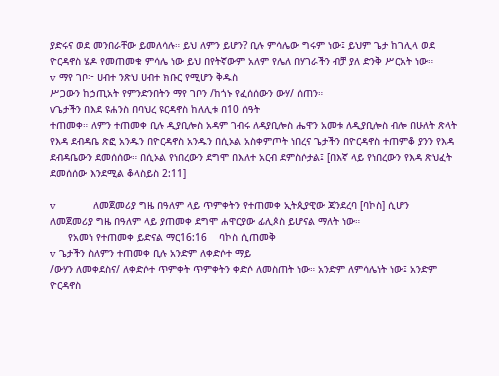ያድሩና ወደ መንበራቸው ይመለሳሉ። ይህ ለምን ይሆን? ቢሉ ምሳሌው ግሩም ነው፤ ይህም ጌታ ከገሊላ ወደ ዮርዳኖስ ሄዶ የመጠመቁ ምሳሌ ነው ይህ በየትኛውም አለም የሌለ በሃገራችን ብቻ ያለ ድንቅ ሥርአት ነው።
v  ማየ ገቦ፦ ሀብተ ንጽህ ሀብተ ክቡር የሚሆን ቅዱስ
ሥጋውን ከኃጢአት የምንድንበትን ማየ ገቦን /ከጎኑ የፈሰሰውን ውሃ/ ሰጠን።
vጌታችን በእደ ዩሐንስ በባህረ ዩርዳኖስ ከለሊቱ በ10 ሰዓት
ተጠመቀ። ለምን ተጠመቀ ቢሉ ዲያቢሎስ አዳም ገብሩ ለዳያቢሎስ ሔዋን አመቱ ለዲያቢሎስ ብሎ በሁለት ጽላት የእዳ ደብዳቤ ጽፎ አንዱን በዮርዳኖስ አንዱን በሲኦል አስቀምጦት ነበረና ጌታችን በዮርዳኖስ ተጠምቆ ያንን የእዳ ደብዳቤውን ደመሰሰው። በሲኦል የነበረውን ደግሞ በእለተ አርብ ደምስሶታል፤ [በእኛ ላይ የነበረውን የእዳ ጽህፈት ደመሰሰው እንደሚል ቆላስይስ 2:11]

v                   ለመጀመሪያ ግዜ በዓለም ላይ ጥምቀትን የተጠመቀ ኢትጲያዊው ጃንደረባ [ባኮስ] ሲሆን ለመጀመሪያ ግዜ በዓለም ላይ ያጠመቀ ደግሞ ሐዋርያው ፊሊጶስ ይሆናል ማለት ነው።
      የአመነ የተጠመቀ ይድናል ማር16:16    ባኮስ ሲጠመቅ
v  ጌታችን ስለምን ተጠመቀ ቢሉ አንድም ለቀድሶተ ማይ
/ውሃን ለመቀደስና/ ለቀድሶተ ጥምቀት ጥምቀትን ቀድሶ ለመስጠት ነው። አንድም ለምሳሌነት ነው፤ አንድም ዮርዳኖስ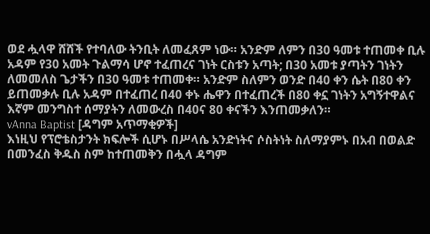ወደ ሗላዋ ሸሸች የተባለው ትንቢት ለመፈጸም ነው። አንድም ለምን በ30 ዓመቱ ተጠመቀ ቢሉ አዳም የ30 አመት ጉልማሳ ሆኖ ተፈጠረና ገነት ርስቱን አጣት; በ30 አመቱ ያጣትን ገነትን ለመመለስ ጌታችን በ30 ዓመቱ ተጠመቀ። አንድም ስለምን ወንድ በ40 ቀን ሴት በ80 ቀን ይጠመቃሉ ቢሉ አዳም በተፈጠረ በ40 ቀኑ ሔዋን በተፈጠረች በ80 ቀኗ ገነትን አግኝተዋልና እኛም መንግስተ ሰማያትን ለመውረስ በ40ና 80 ቀናችን እንጠመቃለን።
vAnna Baptist [ዳግም አጥማቂዎች]
እነዚህ የፕሮቴስታንት ክፍሎች ሲሆኑ በሥላሴ አንድነትና ሶስትነት ስለማያምኑ በአብ በወልድ በመንፈስ ቅዱስ ስም ከተጠመቅን በሗላ ዳግም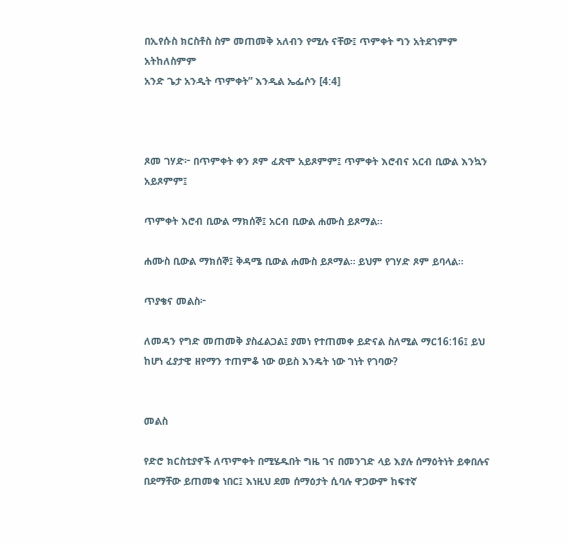በኢየሱስ ክርስቶስ ስም መጠመቅ አለብን የሚሉ ናቸው፤ ጥምቀት ግን አትደገምም አትከለስምም
አንድ ጌታ አንዲት ጥምቀት” እንዲል ኤፌሶን [4:4]



ጾመ ገሃድ፦ በጥምቀት ቀን ጾም ፈጽሞ አይጾምም፤ ጥምቀት እሮብና አርብ ቢውል እንኳን አይጾምም፤

ጥምቀት እሮብ ቢውል ማክሰኞ፤ አርብ ቢውል ሐሙስ ይጾማል።

ሐሙስ ቢውል ማክሰኞ፤ ቅዳሜ ቢውል ሐሙስ ይጾማል። ይህም የገሃድ ጾም ይባላል።

ጥያቄና መልስ፦

ለመዳን የግድ መጠመቅ ያስፈልጋል፤ ያመነ የተጠመቀ ይድናል ስለሚል ማር16:16፤ ይህ ከሆነ ፈያታዊ ዘየማን ተጠምቆ ነው ወይስ እንዴት ነው ገነት የገባው?


መልስ

የድሮ ክርስቲያኖች ለጥምቀት በሚሄዱበት ግዜ ገና በመንገድ ላይ እያሉ ሰማዕትነት ይቀበሉና በደማቸው ይጠመቁ ነበር፤ እነዚህ ደመ ሰማዕታት ሲባሉ ዋጋውም ከፍተኛ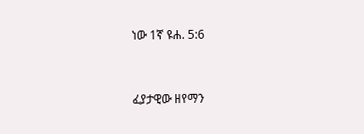ነው 1ኛ ዩሐ. 5:6


ፈያታዊው ዘየማን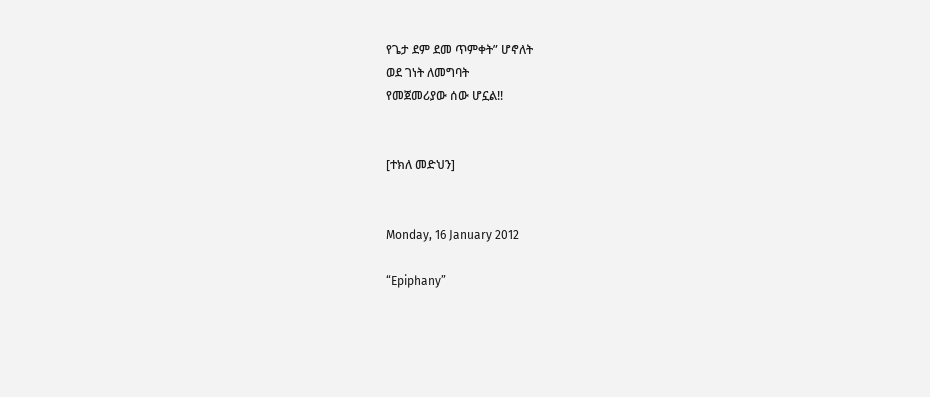የጌታ ደም ደመ ጥምቀት” ሆኖለት
ወደ ገነት ለመግባት
የመጀመሪያው ሰው ሆኗል!!


[ተክለ መድህን]


Monday, 16 January 2012

“Epiphany”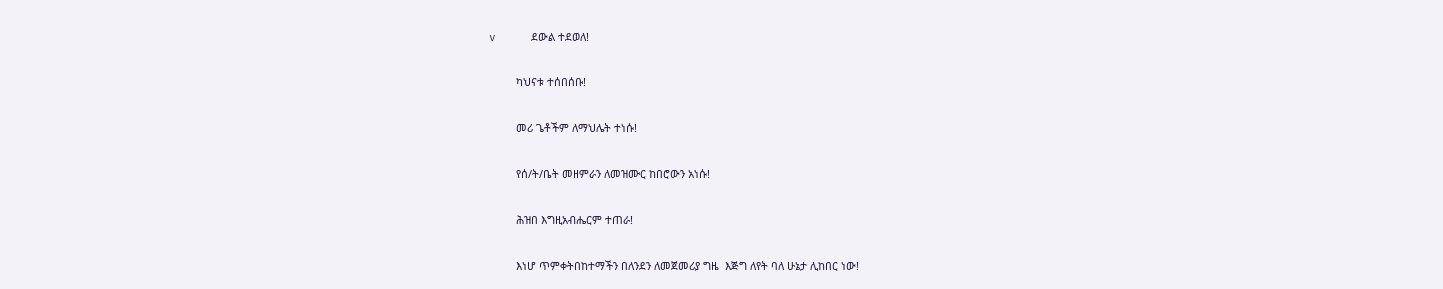v     ደውል ተደወለ!

         ካህናቱ ተሰበሰቡ!

         መሪ ጌቶችም ለማህሌት ተነሱ!

         የሰ/ት/ቤት መዘምራን ለመዝሙር ከበሮውን አነሱ!

         ሕዝበ እግዚአብሔርም ተጠራ!

         እነሆ ጥምቀትበከተማችን በለንደን ለመጀመሪያ ግዜ  እጅግ ለየት ባለ ሁኔታ ሊከበር ነው!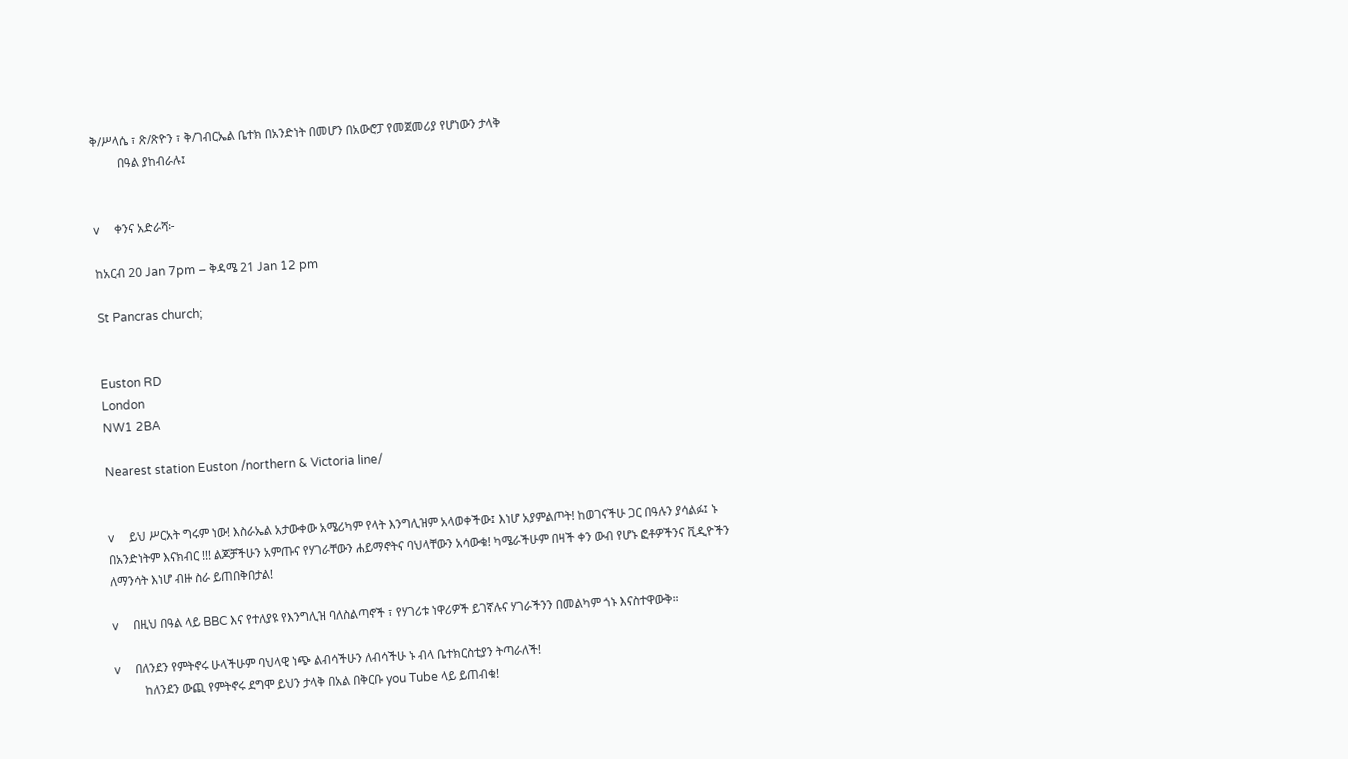ቅ/ሥላሴ ፣ ጽ/ጽዮን ፣ ቅ/ገብርኤል ቤተክ በአንድነት በመሆን በአውሮፓ የመጀመሪያ የሆነውን ታላቅ
         በዓል ያከብራሉ፤


v     ቀንና አድራሻ፦

ከአርብ 20 Jan 7pm – ቅዳሜ 21 Jan 12 pm

St Pancras church;


Euston RD
London
NW1 2BA

Nearest station Euston /northern & Victoria line/


v     ይህ ሥርአት ግሩም ነው! እስራኤል አታውቀው አሜሪካም የላት እንግሊዝም አላወቀችው፤ እነሆ አያምልጦት! ከወገናችሁ ጋር በዓሉን ያሳልፉ፤ ኑ በአንድነትም እናክብር !!! ልጆቻችሁን አምጡና የሃገራቸውን ሐይማኖትና ባህላቸውን አሳውቁ! ካሜራችሁም በዛች ቀን ውብ የሆኑ ፎቶዎችንና ቪዲዮችን ለማንሳት እነሆ ብዙ ስራ ይጠበቅበታል!

v     በዚህ በዓል ላይ BBC እና የተለያዩ የእንግሊዝ ባለስልጣኖች ፣ የሃገሪቱ ነዋሪዎች ይገኛሉና ሃገራችንን በመልካም ጎኑ እናስተዋውቅ።

v     በለንደን የምትኖሩ ሁላችሁም ባህላዊ ነጭ ልብሳችሁን ለብሳችሁ ኑ ብላ ቤተክርስቲያን ትጣራለች!
          ከለንደን ውጪ የምትኖሩ ደግሞ ይህን ታላቅ በአል በቅርቡ you Tube ላይ ይጠብቁ!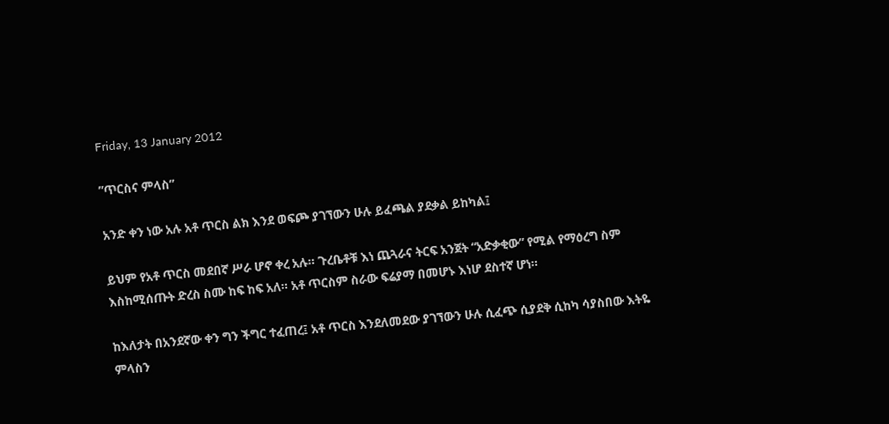Friday, 13 January 2012

”ጥርስና ምላስ”

አንድ ቀን ነው አሉ አቶ ጥርስ ልክ እንደ ወፍጮ ያገኘውን ሁሉ ይፈጫል ያደቃል ይከካል፤

ይህም የአቶ ጥርስ መደበኛ ሥራ ሆኖ ቀረ አሉ። ጉረቤቶቹ እነ ጨጓራና ትርፍ አንጀት “አድቃቂው” የሚል የማዕረግ ስም እስከሚሰጡት ድረስ ስሙ ከፍ ከፍ አለ። አቶ ጥርስም ስራው ፍሬያማ በመሆኑ እነሆ ደስተኛ ሆነ።

ከእለታት በአንደኛው ቀን ግን ችግር ተፈጠረ፤ አቶ ጥርስ እንደለመደው ያገኘውን ሁሉ ሲፈጭ ሲያደቅ ሲከካ ሳያስበው እትዬ ምላስን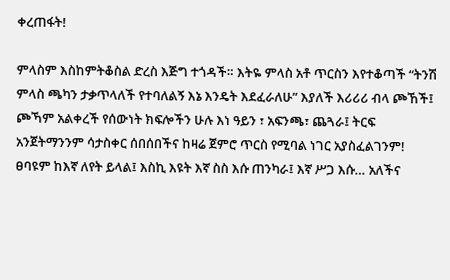ቀረጠፋት!

ምላስም እስከምትቆስል ድረስ እጅግ ተጎዳች። እትዬ ምላስ አቶ ጥርስን እየተቆጣች “ትንሽ ምላስ ጫካን ታቃጥላለች የተባለልኝ እኔ እንዴት እደፈራለሁ” እያለች እሪሪሪ ብላ ጮኸች፤  ጮኻም አልቀረች የሰውነት ክፍሎችን ሁሉ እነ ዓይን ፣ አፍንጫ፣ ጨጓራ፤ ትርፍ አንጀትማንንም ሳታስቀር ሰበሰበችና ከዛሬ ጀምሮ ጥርስ የሚባል ነገር አያስፈልገንም! ፀባዩም ከእኛ ለየት ይላል፤ እስኪ እዩት እኛ ስስ እሱ ጠንካራ፤ እኛ ሥጋ እሱ… አለችና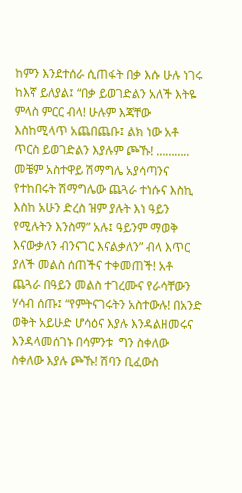ከምን እንደተሰራ ሲጠፋት በቃ እሱ ሁሉ ነገሩ ከእኛ ይለያል፤ “በቃ ይወገድልን አለች እትዬ ምላስ ምርር ብላ! ሁሉም እጃቸው እስከሚላጥ አጨበጨቡ፤ ልክ ነው አቶ ጥርስ ይወገድልን እያሉም ጮኹ! ………..
መቼም አስተዋይ ሽማግሌ አያሳጣንና የተከበሩት ሽማግሌው ጨጓራ ተነሱና እስኪ እስከ አሁን ድረስ ዝም ያሉት እነ ዓይን የሚሉትን እንስማ” አሉ፤ ዓይንም ማወቅ እናውቃለን ብንናገር እናልቃለን” ብላ እጥር ያለች መልስ ሰጠችና ተቀመጠች! አቶ ጨጓራ በዓይን መልስ ተገረሙና የራሳቸውን ሃሳብ ሰጡ፤ “የምትናገሩትን አስተውሉ! በአንድ ወቅት አይሁድ ሆሳዕና እያሉ እንዳልዘመሩና እንዳላመሰገኑ በሳምንቱ  ግን ስቀለው ስቀለው እያሉ ጮኹ! ሽባን ቢፈውስ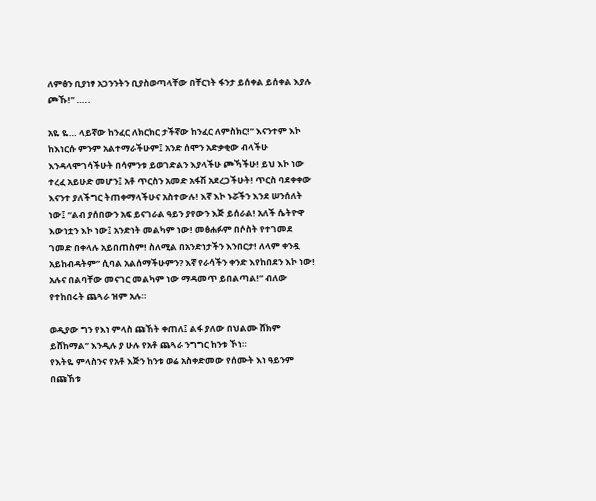ለምፅን ቢያነፃ አጋንንትን ቢያስወጣላቸው በቸርነት ፋንታ ይሰቀል ይሰቀል እያሉ ጮኹ!” …..

አዬ ዬ… ላይኛው ከንፈር ለክርክር ታችኛው ከንፈር ለምስክር!” እናንተም እኮ ከእነርሱ ምንም አልተማራችሁም፤ አንድ ሰሞን አድቃቂው ብላችሁ እንዳላሞገሳችሁት በሳምንቱ ይወገድልን እያላችሁ ጮኻችሁ! ይህ እኮ ነው ተረፈ አይሁድ መሆን፤ አቶ ጥርስን አመድ አፋሽ አደረጋችሁት! ጥርስ ባደቀቀው እናንተ ያለችግር ትጠቀማላችሁና አስተውሉ! እኛ እኮ ኑሯችን እንደ ሠንሰለት ነው፤ “ልብ ያሰበውን አፍ ይናገራል ዓይን ያየውን እጅ ይሰራል! አለች ሴትዮዋ እውነቷን እኮ ነው፤ አንድነት መልካም ነው! መፅሐፉም በሶስት የተገመደ ገመድ በቀላሉ አይበጠስም! ስለሚል በአንድነታችን እንበርታ! ለላም ቀንዷ አይከብዳትም” ሲባል አልሰማችሁምን? እኛ የራሳችን ቀንድ እየከበደን እኮ ነው! አሉና በልባቸው መናገር መልካም ነው ማዳመጥ ይበልጣል!” ብለው የተከበሩት ጨጓራ ዝም አሉ።

ወዲያው ግን የእነ ምላስ ጩኸት ቀጠለ፤ ልፋ ያለው በህልሙ ሸክም ይሸከማል” እንዲሉ ያ ሁሉ የአቶ ጨጓራ ንግግር ከንቱ ኾነ።
የእትዬ ምላስንና የአቶ እጅን ከንቱ ወሬ አስቀድመው የሰሙት እነ ዓይንም በጩኸቱ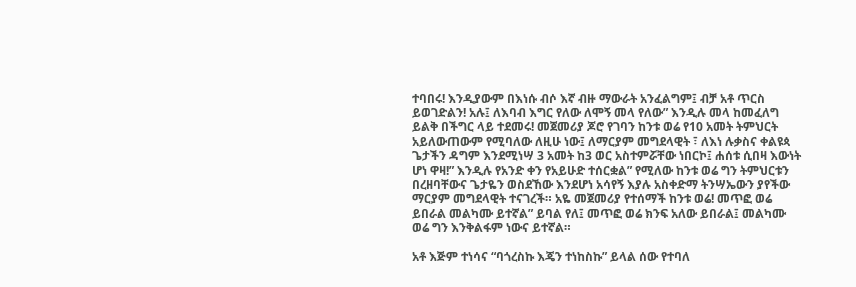ተባበሩ! እንዲያውም በእነሱ ብሶ እኛ ብዙ ማውራት አንፈልግም፤ ብቻ አቶ ጥርስ ይወገድልን! አሉ፤ ለእባብ እግር የለው ለሞኝ መላ የለው” እንዲሉ መላ ከመፈለግ ይልቅ በችግር ላይ ተደመሩ! መጀመሪያ ጆሮ የገባን ከንቱ ወሬ የ10 አመት ትምህርት አይለውጠውም የሚባለው ለዚሁ ነው፤ ለማርያም መግደላዊት ፣ ለእነ ሉቃስና ቀልዩጳ ጌታችን ዳግም እንደሚነሣ 3 አመት ከ3 ወር አስተምሯቸው ነበርኮ፤ ሐሰቱ ሲበዛ እውነት ሆነ ዋዛ!” እንዲሉ የአንድ ቀን የአይሁድ ተሰርቋል” የሚለው ከንቱ ወሬ ግን ትምህርቱን በረዘባቸውና ጌታዬን ወስደኸው እንደሆነ አሳየኝ እያሉ አስቀድማ ትንሣኤውን ያየችው ማርያም መግደላዊት ተናገረች። አዬ መጀመሪያ የተሰማች ከንቱ ወሬ! መጥፎ ወሬ ይበራል መልካሙ ይተኛል” ይባል የለ፤ መጥፎ ወሬ ክንፍ አለው ይበራል፤ መልካሙ ወሬ ግን እንቅልፋም ነውና ይተኛል።

አቶ እጅም ተነሳና “ባጎረስኩ እጄን ተነከስኩ” ይላል ሰው የተባለ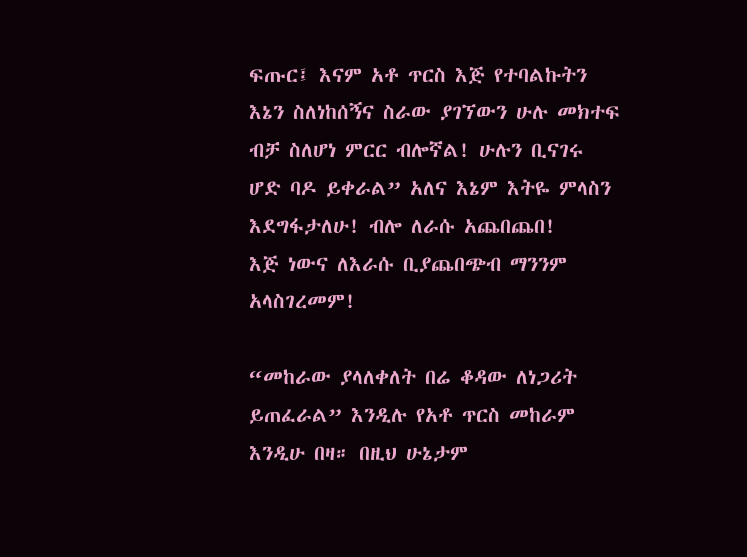ፍጡር፤ እናም አቶ ጥርስ እጅ የተባልኩትን እኔን ስለነከሰኝና ስራው ያገኘውን ሁሉ መክተፍ ብቻ ስለሆነ ምርር ብሎኛል! ሁሉን ቢናገሩ ሆድ ባዶ ይቀራል” አለና እኔም እትዬ ምላስን እደግፋታለሁ! ብሎ ለራሱ አጨበጨበ!
እጅ ነውና ለእራሱ ቢያጨበጭብ ማንንም አላስገረመም!

“መከራው ያላለቀለት በሬ ቆዳው ለነጋሪት ይጠፈራል” እንዲሉ የአቶ ጥርስ መከራም እንዲሁ በዛ። በዚህ ሁኔታም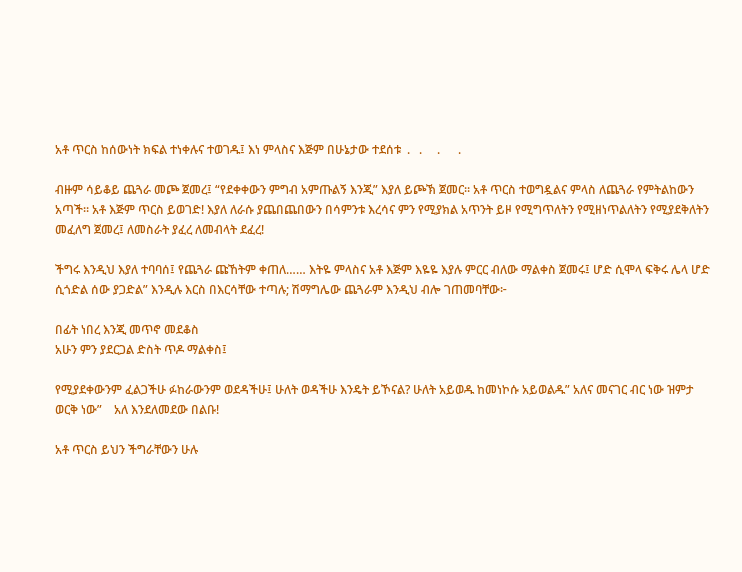አቶ ጥርስ ከሰውነት ክፍል ተነቀሉና ተወገዱ፤ እነ ምላስና እጅም በሁኔታው ተደሰቱ  .   .     .      .

ብዙም ሳይቆይ ጨጓራ መጮ ጀመረ፤ “የደቀቀውን ምግብ አምጡልኝ እንጂ” እያለ ይጮኽ ጀመር። አቶ ጥርስ ተወግዷልና ምላስ ለጨጓራ የምትልከውን አጣች። አቶ እጅም ጥርስ ይወገድ! እያለ ለራሱ ያጨበጨበውን በሳምንቱ እረሳና ምን የሚያክል አጥንት ይዞ የሚግጥለትን የሚዘነጥልለትን የሚያደቅለትን መፈለግ ጀመረ፤ ለመስራት ያፈረ ለመብላት ደፈረ!

ችግሩ እንዲህ እያለ ተባባሰ፤ የጨጓራ ጩኸትም ቀጠለ…… እትዬ ምላስና አቶ እጅም እዬዬ እያሉ ምርር ብለው ማልቀስ ጀመሩ፤ ሆድ ሲሞላ ፍቅሩ ሌላ ሆድ ሲጎድል ሰው ያጋድል” እንዲሉ እርስ በእርሳቸው ተጣሉ; ሽማግሌው ጨጓራም እንዲህ ብሎ ገጠመባቸው፦

በፊት ነበረ እንጂ መጥኖ መደቆስ
አሁን ምን ያደርጋል ድስት ጥዶ ማልቀስ፤

የሚያደቀውንም ፈልጋችሁ ፉከራውንም ወደዳችሁ፤ ሁለት ወዳችሁ እንዴት ይኾናል? ሁለት አይወዱ ከመነኮሱ አይወልዱ” አለና መናገር ብር ነው ዝምታ ወርቅ ነው”    አለ እንደለመደው በልቡ!

አቶ ጥርስ ይህን ችግራቸውን ሁሉ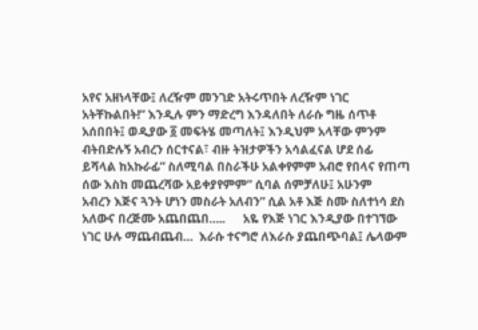አየና አዘነላቸው፤ ለረዥም መንገድ አትሩጥበት ለረዥም ነገር አትቸኩልበት!” እንዲሉ ምን ማድረግ እንዳለበት ለራሱ ግዜ ሰጥቶ አሰበበት፤ ወዲያው ፩ መፍትሄ መጣለት፤ እንዲህም አላቸው ምንም ብትበድሉኝ አብረን ሰርተናል፣ ብዙ ትዝታዎችን አሳልፈናል ሆደ ሰፊ  ይሻላል ከአኩራፊ” ስለሚባል በስራችሁ አልቀየምም አብሮ የበላና የጠጣ ሰው እስከ መጨረሻው አይቀያየምም” ሲባል ሰምቻለሁ፤ አሁንም
አብረን እጅና ጓንት ሆነን መስራት አለብን” ሲል አቶ እጅ ስሙ ስለተነሳ ደስ አለውና በረጅሙ አጨበጨበ…..      አዬ የእጅ ነገር እንዲያው በተገኘው ነገር ሁሉ ማጨብጨብ…  እራሱ ተናግሮ ለእራሱ ያጨበጭባል፤ ሌላውም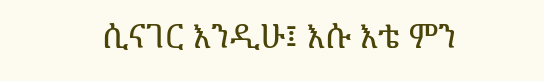ሲናገር እንዲሁ፤ እሱ እቴ ምን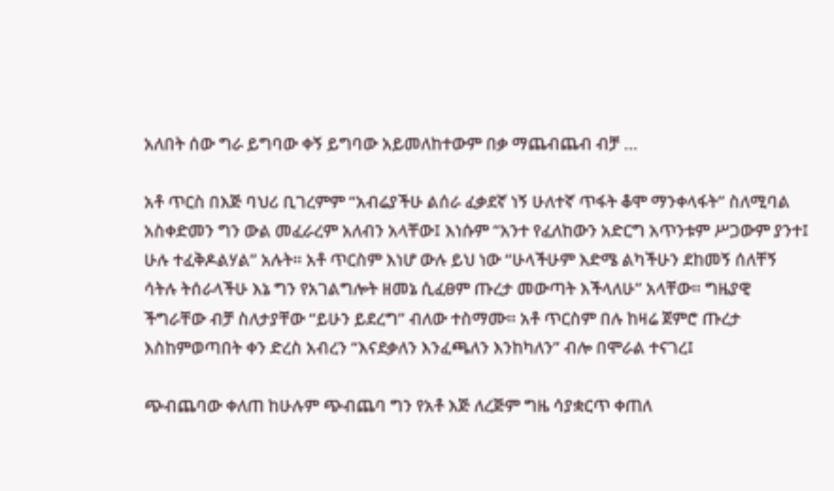አለበት ሰው ግራ ይግባው ቀኝ ይግባው አይመለከተውም በቃ ማጨብጨብ ብቻ …

አቶ ጥርስ በእጅ ባህሪ ቢገረምም “አብሬያችሁ ልሰራ ፈቃደኛ ነኝ ሁለተኛ ጥፋት ቆሞ ማንቀላፋት” ስለሚባል አስቀድመን ግን ውል መፈራረም አለብን አላቸው፤ እነሱም “አንተ የፈለከውን አድርግ አጥንቱም ሥጋውም ያንተ፤ ሁሉ ተፈቅዶልሃል” አሉት። አቶ ጥርስም እነሆ ውሉ ይህ ነው “ሁላችሁም እድሜ ልካችሁን ደከመኝ ሰለቸኝ ሳትሉ ትሰራላችሁ እኔ ግን የአገልግሎት ዘመኔ ሲፈፀም ጡረታ መውጣት እችላለሁ” አላቸው። ግዜያዊ ችግራቸው ብቻ ስለታያቸው “ይሁን ይደረግ” ብለው ተስማሙ። አቶ ጥርስም በሉ ከዛሬ ጀምሮ ጡረታ እስከምወጣበት ቀን ድረስ አብረን “እናደቃለን እንፈጫለን እንከካለን” ብሎ በሞራል ተናገረ፤

ጭብጨባው ቀለጠ ከሁሉም ጭብጨባ ግን የአቶ እጅ ለረጅም ግዜ ሳያቋርጥ ቀጠለ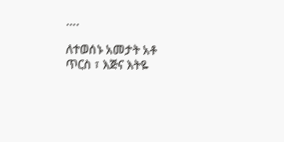….

ለተወሰኑ አመታት አቶ ጥርስ ፣ እጅና እትዬ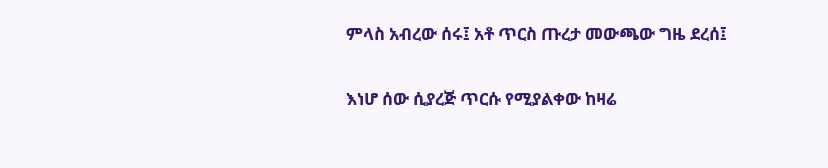ምላስ አብረው ሰሩ፤ አቶ ጥርስ ጡረታ መውጫው ግዜ ደረሰ፤

እነሆ ሰው ሲያረጅ ጥርሱ የሚያልቀው ከዛሬ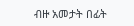ብዙ አመታት በፊት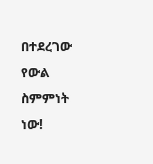በተደረገው የውል ስምምነት ነው!